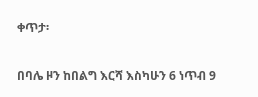ቀጥታ፡

በባሌ ዞን ከበልግ እርሻ እስካሁን 6 ነጥብ 9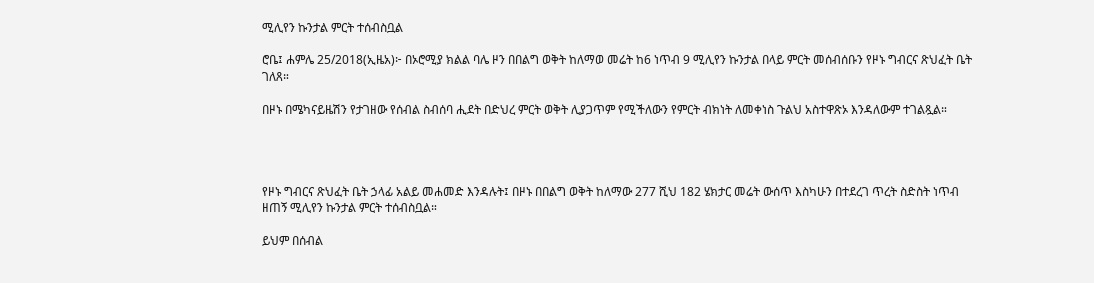ሚሊየን ኩንታል ምርት ተሰብስቧል

ሮቤ፤ ሐምሌ 25/2018(ኢዜአ)፦ በኦሮሚያ ክልል ባሌ ዞን በበልግ ወቅት ከለማወ መሬት ከ6 ነጥብ 9 ሚሊየን ኩንታል በላይ ምርት መሰብሰቡን የዞኑ ግብርና ጽህፈት ቤት ገለጸ።

በዞኑ በሜካናይዜሽን የታገዘው የሰብል ስብሰባ ሒደት በድህረ ምርት ወቅት ሊያጋጥም የሚችለውን የምርት ብክነት ለመቀነስ ጉልህ አስተዋጽኦ እንዳለውም ተገልጿል።




የዞኑ ግብርና ጽህፈት ቤት ኃላፊ አልይ መሐመድ እንዳሉት፤ በዞኑ በበልግ ወቅት ከለማው 277 ሺህ 182 ሄክታር መሬት ውሰጥ እስካሁን በተደረገ ጥረት ስድስት ነጥብ ዘጠኝ ሚሊየን ኩንታል ምርት ተሰብስቧል።

ይህም በሰብል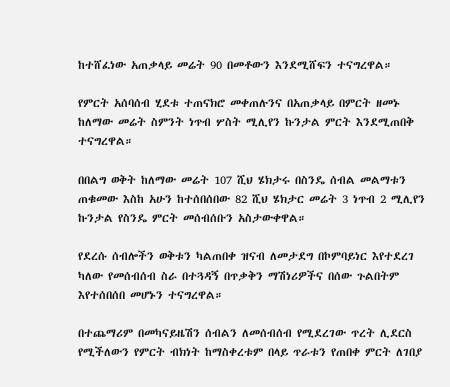ከተሸፈነው አጠቃላይ መሬት 90 በመቶውን እንደሚሸፍን ተናግረዋል።

የምርት አሰባሰብ ሂደቱ ተጠናክሮ መቀጠሉንና በአጠቃላይ በምርት ዘመኑ ከለማው መሬት ስምንት ነጥብ ሦስት ሚሊየን ኩንታል ምርት እንደሚጠበቅ ተናግረዋል።

በበልግ ወቅት ከለማው መሬት 107 ሺህ ሄክታሩ በስንዴ ሰብል መልማቱን ጠቁመው እስከ አሁን ከተሰበሰበው 82 ሺህ ሄክታር መሬት 3 ነጥብ 2 ሚሊየን ኩንታል የስንዴ ምርት መሰብሰቡን አስታውቀዋል።

የደረሱ ሰብሎችን ወቅቱን ካልጠበቀ ዝናብ ለመታደግ በኮምባይነር እየተደረገ ካለው የመሰብሰብ ስራ በተጓዳኝ በጥቃቅን ማሽነሪዎችና በሰው ጉልበትም እየተሰበሰበ መሆኑን ተናግረዋል።

በተጨማሪም በመካናይዜሽን ሰብልን ለመሰብሰብ የሚደረገው ጥረት ሊደርስ የሚችለውን የምርት ብክነት ከማስቀረቱም በላይ ጥራቱን የጠበቀ ምርት ለገበያ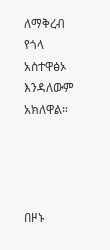ለማቅረብ የጎላ አስተዋፅኦ እንዳለውም አክለዋል።




በዞኑ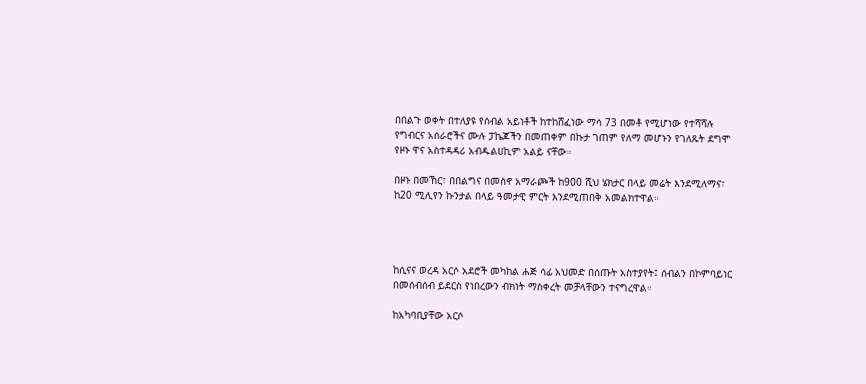በበልጉ ወቀት በተለያዩ የሰብል አይነቶች ከተከሸፈነው ማሳ 73 በመቶ የሚሆነው የተሻሻሉ የግብርና አሰራሮችና ሙሉ ፓኬጆችን በመጠቀም በኩታ ገጠም የለማ መሆኑን የገለጹት ደግሞ የዞኑ ዋና አስተዳዳሪ አብዱልሀኪም አልይ ናቸው።

በዞኑ በመኸር፣ በበልግና በመስኖ አማራጮች ከ900 ሺህ ሄክታር በላይ መሬት እንደሚለማና፣ ከ20 ሚሊየን ኩንታል በላይ ዓመታዊ ምርት እንደሚጠበቅ አመልክተዋል።




ከሲናና ወረዳ አርሶ አደሮች መካከል ሐጅ ሳፊ አህመድ በሰጡት አስተያየት፤ ሰብልን በኮምባይነር በመሰብሰብ ይደርስ የነበረውን ብክነት ማስቀረት መቻላቸውን ተናግረዋል።

ከአካባቢያቸው አርሶ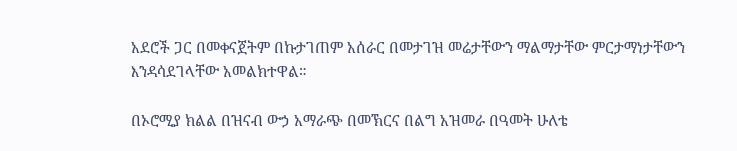አደሮች ጋር በመቀናጀትም በኩታገጠም አሰራር በመታገዝ መሬታቸውን ማልማታቸው ምርታማነታቸውን እንዳሳደገላቸው አመልክተዋል።

በኦሮሚያ ክልል በዝናብ ውኃ አማራጭ በመኽርና በልግ አዝመራ በዓመት ሁለቴ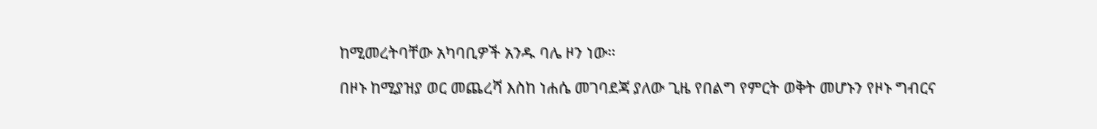ከሚመረትባቸው አካባቢዎች አንዱ ባሌ ዞን ነው።

በዞኑ ከሚያዝያ ወር መጨረሻ እስከ ነሐሴ መገባደጃ ያለው ጊዜ የበልግ የምርት ወቅት መሆኑን የዞኑ ግብርና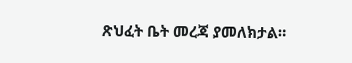ጽህፈት ቤት መረጃ ያመለክታል።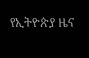የኢትዮጵያ ዜና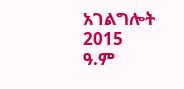አገልግሎት
2015
ዓ.ም